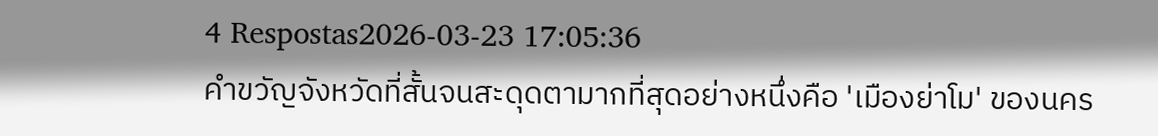4 Respostas2026-03-23 17:05:36
คำขวัญจังหวัดที่สั้นจนสะดุดตามากที่สุดอย่างหนึ่งคือ 'เมืองย่าโม' ของนคร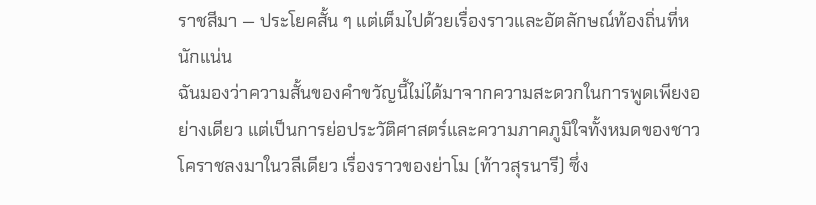ราชสีมา — ประโยคสั้น ๆ แต่เต็มไปด้วยเรื่องราวและอัตลักษณ์ท้องถิ่นที่หนักแน่น
ฉันมองว่าความสั้นของคำขวัญนี้ไม่ได้มาจากความสะดวกในการพูดเพียงอย่างเดียว แต่เป็นการย่อประวัติศาสตร์และความภาคภูมิใจทั้งหมดของชาวโคราชลงมาในวลีเดียว เรื่องราวของย่าโม (ท้าวสุรนารี) ซึ่ง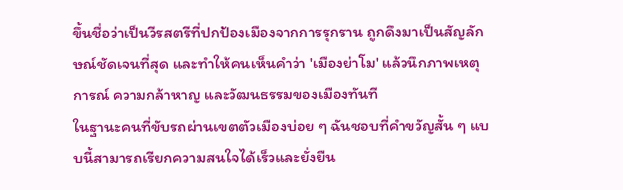ขึ้นชื่อว่าเป็นวีรสตรีที่ปกป้องเมืองจากการรุกราน ถูกดึงมาเป็นสัญลักษณ์ชัดเจนที่สุด และทำให้คนเห็นคำว่า 'เมืองย่าโม' แล้วนึกภาพเหตุการณ์ ความกล้าหาญ และวัฒนธรรมของเมืองทันที
ในฐานะคนที่ขับรถผ่านเขตตัวเมืองบ่อย ๆ ฉันชอบที่คำขวัญสั้น ๆ แบบนี้สามารถเรียกความสนใจได้เร็วและยั่งยืน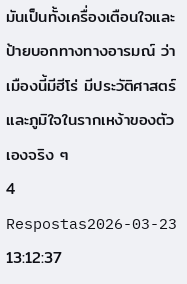มันเป็นทั้งเครื่องเตือนใจและป้ายบอกทางทางอารมณ์ ว่าเมืองนี้มีฮีโร่ มีประวัติศาสตร์ และภูมิใจในรากเหง้าของตัวเองจริง ๆ
4 Respostas2026-03-23 13:12:37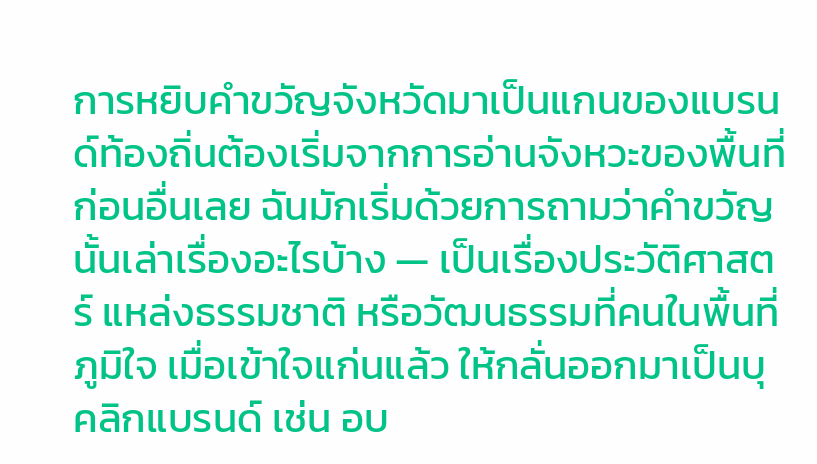การหยิบคำขวัญจังหวัดมาเป็นแกนของแบรนด์ท้องถิ่นต้องเริ่มจากการอ่านจังหวะของพื้นที่ก่อนอื่นเลย ฉันมักเริ่มด้วยการถามว่าคำขวัญนั้นเล่าเรื่องอะไรบ้าง — เป็นเรื่องประวัติศาสตร์ แหล่งธรรมชาติ หรือวัฒนธรรมที่คนในพื้นที่ภูมิใจ เมื่อเข้าใจแก่นแล้ว ให้กลั่นออกมาเป็นบุคลิกแบรนด์ เช่น อบ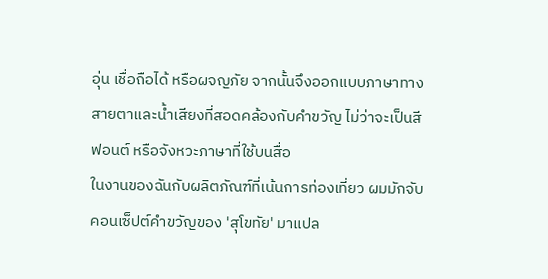อุ่น เชื่อถือได้ หรือผจญภัย จากนั้นจึงออกแบบภาษาทางสายตาและน้ำเสียงที่สอดคล้องกับคำขวัญ ไม่ว่าจะเป็นสี ฟอนต์ หรือจังหวะภาษาที่ใช้บนสื่อ
ในงานของฉันกับผลิตภัณฑ์ที่เน้นการท่องเที่ยว ผมมักจับคอนเซ็ปต์คำขวัญของ 'สุโขทัย' มาแปล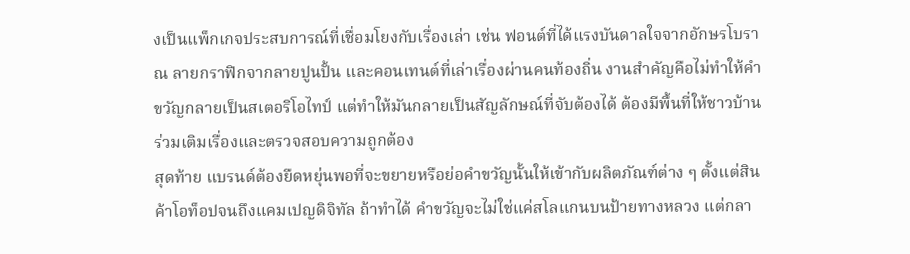งเป็นแพ็กเกจประสบการณ์ที่เชื่อมโยงกับเรื่องเล่า เช่น ฟอนต์ที่ได้แรงบันดาลใจจากอักษรโบราณ ลายกราฟิกจากลายปูนปั้น และคอนเทนต์ที่เล่าเรื่องผ่านคนท้องถิ่น งานสำคัญคือไม่ทำให้คำขวัญกลายเป็นสเตอริโอไทป์ แต่ทำให้มันกลายเป็นสัญลักษณ์ที่จับต้องได้ ต้องมีพื้นที่ให้ชาวบ้านร่วมเติมเรื่องและตรวจสอบความถูกต้อง
สุดท้าย แบรนด์ต้องยืดหยุ่นพอที่จะขยายหรือย่อคำขวัญนั้นให้เข้ากับผลิตภัณฑ์ต่าง ๆ ตั้งแต่สินค้าโอท็อปจนถึงแคมเปญดิจิทัล ถ้าทำได้ คำขวัญจะไม่ใช่แค่สโลแกนบนป้ายทางหลวง แต่กลา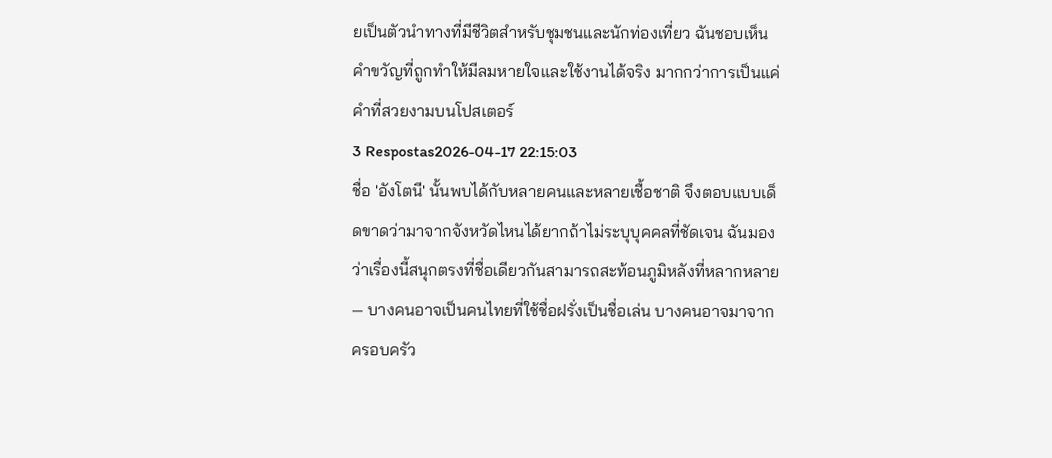ยเป็นตัวนำทางที่มีชีวิตสำหรับชุมชนและนักท่องเที่ยว ฉันชอบเห็นคำขวัญที่ถูกทำให้มีลมหายใจและใช้งานได้จริง มากกว่าการเป็นแค่คำที่สวยงามบนโปสเตอร์
3 Respostas2026-04-17 22:15:03
ชื่อ 'อังโตนี' นั้นพบได้กับหลายคนและหลายเชื้อชาติ จึงตอบแบบเด็ดขาดว่ามาจากจังหวัดไหนได้ยากถ้าไม่ระบุบุคคลที่ชัดเจน ฉันมองว่าเรื่องนี้สนุกตรงที่ชื่อเดียวกันสามารถสะท้อนภูมิหลังที่หลากหลาย — บางคนอาจเป็นคนไทยที่ใช้ชื่อฝรั่งเป็นชื่อเล่น บางคนอาจมาจากครอบครัว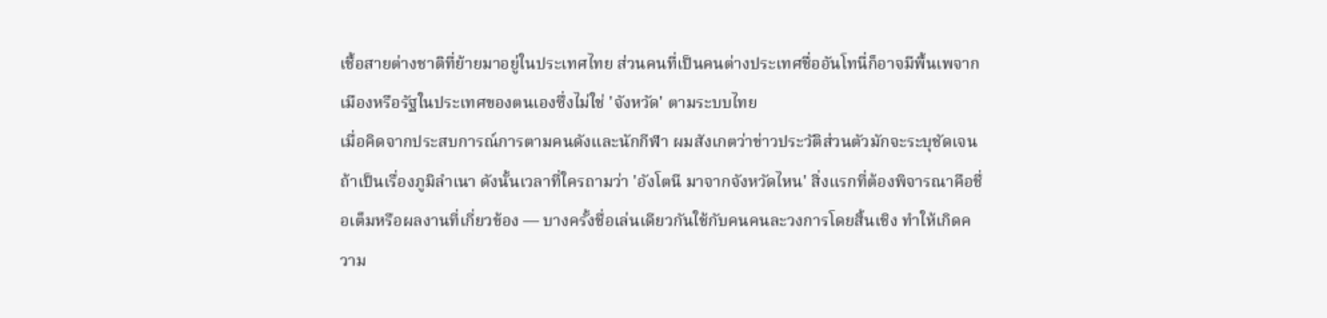เชื้อสายต่างชาติที่ย้ายมาอยู่ในประเทศไทย ส่วนคนที่เป็นคนต่างประเทศชื่ออันโทนี่ก็อาจมีพื้นเพจากเมืองหรือรัฐในประเทศของตนเองซึ่งไม่ใช่ 'จังหวัด' ตามระบบไทย
เมื่อคิดจากประสบการณ์การตามคนดังและนักกีฬา ผมสังเกตว่าข่าวประวัติส่วนตัวมักจะระบุชัดเจนถ้าเป็นเรื่องภูมิลำเนา ดังนั้นเวลาที่ใครถามว่า 'อังโตนี มาจากจังหวัดไหน' สิ่งแรกที่ต้องพิจารณาคือชื่อเต็มหรือผลงานที่เกี่ยวข้อง — บางครั้งชื่อเล่นเดียวกันใช้กับคนคนละวงการโดยสิ้นเชิง ทำให้เกิดความ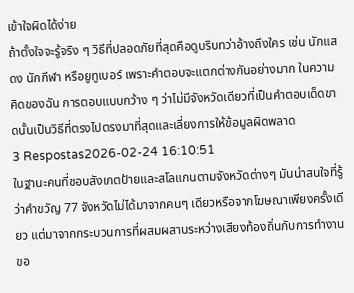เข้าใจผิดได้ง่าย
ถ้าตั้งใจจะรู้จริง ๆ วิธีที่ปลอดภัยที่สุดคือดูบริบทว่าอ้างถึงใคร เช่น นักแสดง นักกีฬา หรือยูทูเบอร์ เพราะคำตอบจะแตกต่างกันอย่างมาก ในความคิดของฉัน การตอบแบบกว้าง ๆ ว่าไม่มีจังหวัดเดียวที่เป็นคำตอบเด็ดขาดนั้นเป็นวิธีที่ตรงไปตรงมาที่สุดและเลี่ยงการให้ข้อมูลผิดพลาด
3 Respostas2026-02-24 16:10:51
ในฐานะคนที่ชอบสังเกตป้ายและสโลแกนตามจังหวัดต่างๆ มันน่าสนใจที่รู้ว่าคำขวัญ 77 จังหวัดไม่ได้มาจากคนๆ เดียวหรือจากโฆษณาเพียงครั้งเดียว แต่มาจากกระบวนการที่ผสมผสานระหว่างเสียงท้องถิ่นกับการทำงานขอ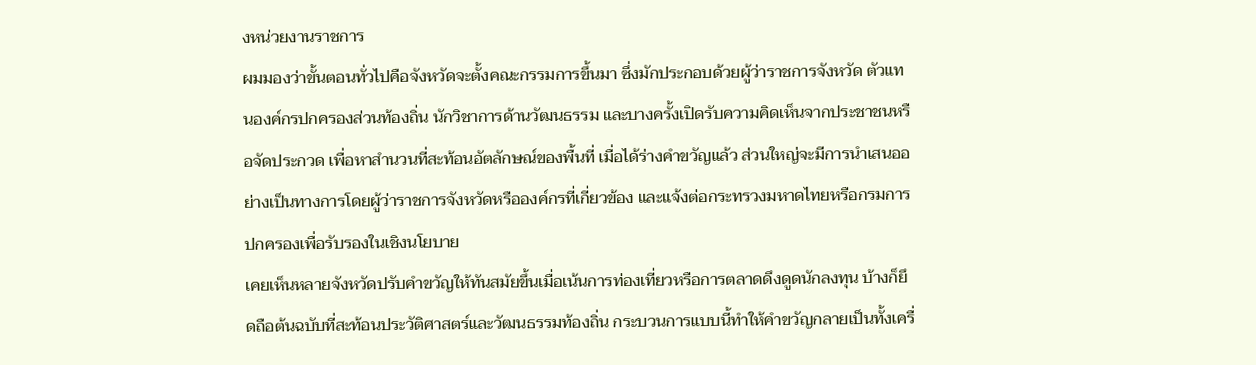งหน่วยงานราชการ
ผมมองว่าขั้นตอนทั่วไปคือจังหวัดจะตั้งคณะกรรมการขึ้นมา ซึ่งมักประกอบด้วยผู้ว่าราชการจังหวัด ตัวแทนองค์กรปกครองส่วนท้องถิ่น นักวิชาการด้านวัฒนธรรม และบางครั้งเปิดรับความคิดเห็นจากประชาชนหรือจัดประกวด เพื่อหาสำนวนที่สะท้อนอัตลักษณ์ของพื้นที่ เมื่อได้ร่างคำขวัญแล้ว ส่วนใหญ่จะมีการนำเสนออย่างเป็นทางการโดยผู้ว่าราชการจังหวัดหรือองค์กรที่เกี่ยวข้อง และแจ้งต่อกระทรวงมหาดไทยหรือกรมการปกครองเพื่อรับรองในเชิงนโยบาย
เคยเห็นหลายจังหวัดปรับคำขวัญให้ทันสมัยขึ้นเมื่อเน้นการท่องเที่ยวหรือการตลาดดึงดูดนักลงทุน บ้างก็ยึดถือต้นฉบับที่สะท้อนประวัติศาสตร์และวัฒนธรรมท้องถิ่น กระบวนการแบบนี้ทำให้คำขวัญกลายเป็นทั้งเครื่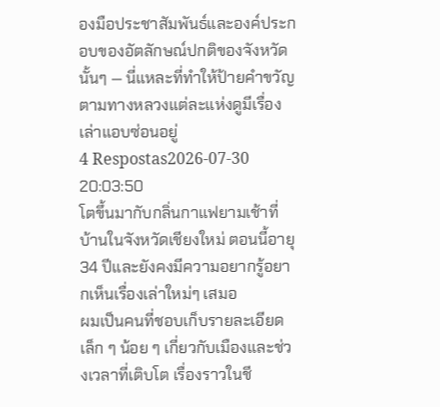องมือประชาสัมพันธ์และองค์ประกอบของอัตลักษณ์ปกติของจังหวัดนั้นๆ — นี่แหละที่ทำให้ป้ายคำขวัญตามทางหลวงแต่ละแห่งดูมีเรื่องเล่าแอบซ่อนอยู่
4 Respostas2026-07-30 20:03:50
โตขึ้นมากับกลิ่นกาแฟยามเช้าที่บ้านในจังหวัดเชียงใหม่ ตอนนี้อายุ 34 ปีและยังคงมีความอยากรู้อยากเห็นเรื่องเล่าใหม่ๆ เสมอ
ผมเป็นคนที่ชอบเก็บรายละเอียดเล็ก ๆ น้อย ๆ เกี่ยวกับเมืองและช่วงเวลาที่เติบโต เรื่องราวในชี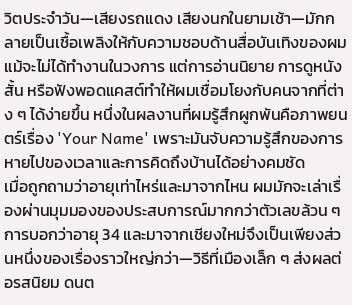วิตประจำวัน—เสียงรถแดง เสียงนกในยามเช้า—มักกลายเป็นเชื้อเพลิงให้กับความชอบด้านสื่อบันเทิงของผม แม้จะไม่ได้ทำงานในวงการ แต่การอ่านนิยาย การดูหนังสั้น หรือฟังพอดแคสต์ทำให้ผมเชื่อมโยงกับคนจากที่ต่าง ๆ ได้ง่ายขึ้น หนึ่งในผลงานที่ผมรู้สึกผูกพันคือภาพยนตร์เรื่อง 'Your Name' เพราะมันจับความรู้สึกของการหายไปของเวลาและการคิดถึงบ้านได้อย่างคมชัด
เมื่อถูกถามว่าอายุเท่าไหร่และมาจากไหน ผมมักจะเล่าเรื่องผ่านมุมมองของประสบการณ์มากกว่าตัวเลขล้วน ๆ การบอกว่าอายุ 34 และมาจากเชียงใหม่จึงเป็นเพียงส่วนหนึ่งของเรื่องราวใหญ่กว่า—วิธีที่เมืองเล็ก ๆ ส่งผลต่อรสนิยม ดนต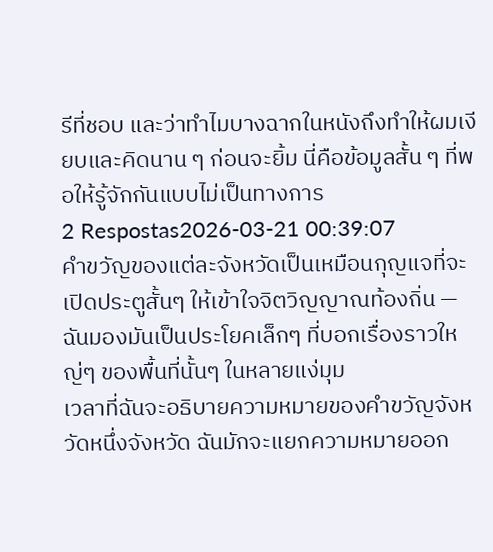รีที่ชอบ และว่าทำไมบางฉากในหนังถึงทำให้ผมเงียบและคิดนาน ๆ ก่อนจะยิ้ม นี่คือข้อมูลสั้น ๆ ที่พอให้รู้จักกันแบบไม่เป็นทางการ
2 Respostas2026-03-21 00:39:07
คำขวัญของแต่ละจังหวัดเป็นเหมือนกุญแจที่จะเปิดประตูสั้นๆ ให้เข้าใจจิตวิญญาณท้องถิ่น — ฉันมองมันเป็นประโยคเล็กๆ ที่บอกเรื่องราวใหญ่ๆ ของพื้นที่นั้นๆ ในหลายแง่มุม
เวลาที่ฉันจะอธิบายความหมายของคำขวัญจังหวัดหนึ่งจังหวัด ฉันมักจะแยกความหมายออก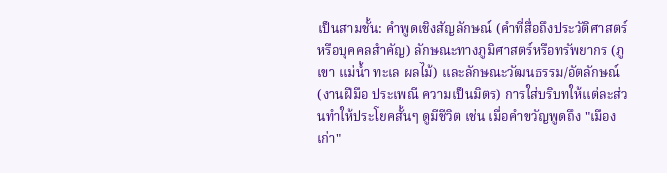เป็นสามชั้น: คำพูดเชิงสัญลักษณ์ (คำที่สื่อถึงประวัติศาสตร์หรือบุคคลสำคัญ) ลักษณะทางภูมิศาสตร์หรือทรัพยากร (ภูเขา แม่น้ำ ทะเล ผลไม้) และลักษณะวัฒนธรรม/อัตลักษณ์ (งานฝีมือ ประเพณี ความเป็นมิตร) การใส่บริบทให้แต่ละส่วนทำให้ประโยคสั้นๆ ดูมีชีวิต เช่น เมื่อคำขวัญพูดถึง "เมืองเก่า"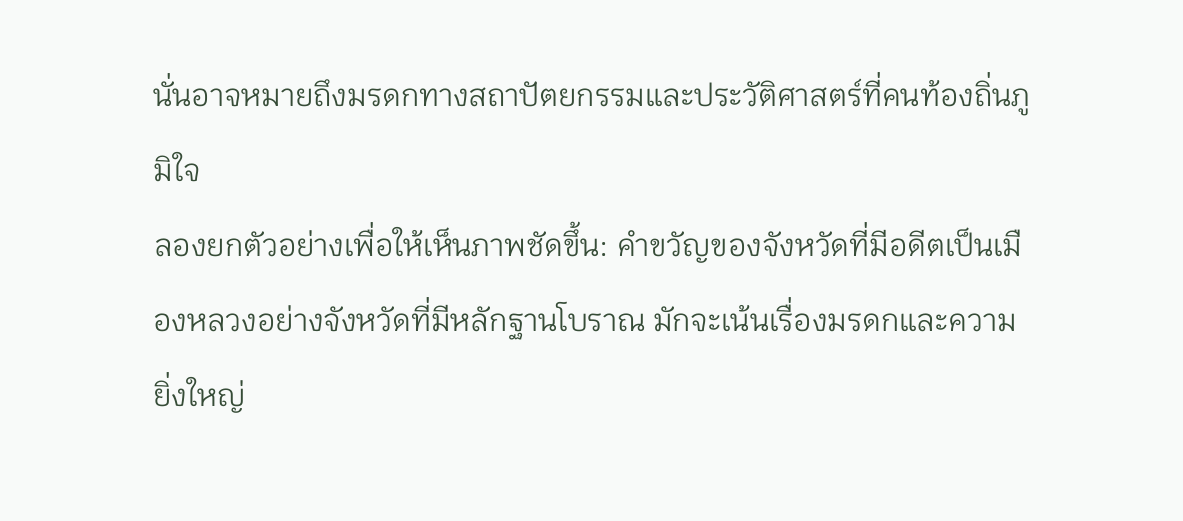นั่นอาจหมายถึงมรดกทางสถาปัตยกรรมและประวัติศาสตร์ที่คนท้องถิ่นภูมิใจ
ลองยกตัวอย่างเพื่อให้เห็นภาพชัดขึ้น: คำขวัญของจังหวัดที่มีอดีตเป็นเมืองหลวงอย่างจังหวัดที่มีหลักฐานโบราณ มักจะเน้นเรื่องมรดกและความยิ่งใหญ่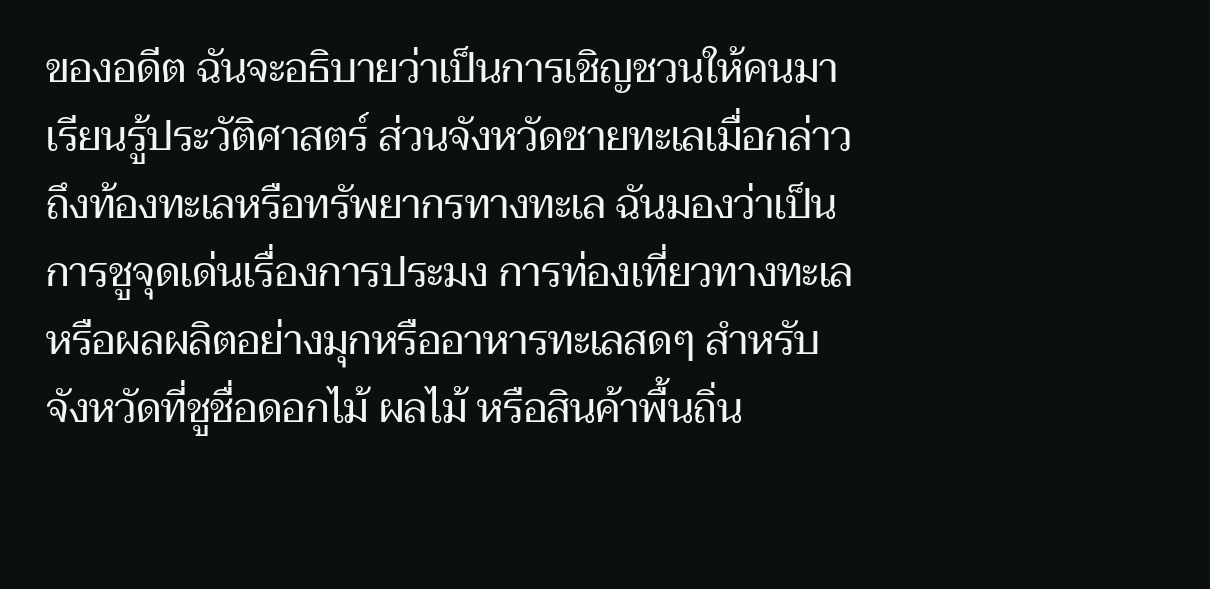ของอดีต ฉันจะอธิบายว่าเป็นการเชิญชวนให้คนมาเรียนรู้ประวัติศาสตร์ ส่วนจังหวัดชายทะเลเมื่อกล่าวถึงท้องทะเลหรือทรัพยากรทางทะเล ฉันมองว่าเป็นการชูจุดเด่นเรื่องการประมง การท่องเที่ยวทางทะเล หรือผลผลิตอย่างมุกหรืออาหารทะเลสดๆ สำหรับจังหวัดที่ชูชื่อดอกไม้ ผลไม้ หรือสินค้าพื้นถิ่น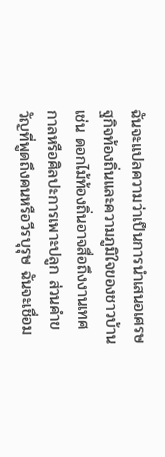ฉันจะแปลความว่าเป็นการนำเสนอเศรษฐกิจท้องถิ่นและความภูมิใจของชาวบ้าน เช่น ดอกไม้ท้องถิ่นอาจสื่อถึงงานเทศกาลหรือศิลปะการเพาะปลูก ส่วนคำขวัญที่พูดถึงคนหรือวีรบุรุษ ฉันจะเชื่อม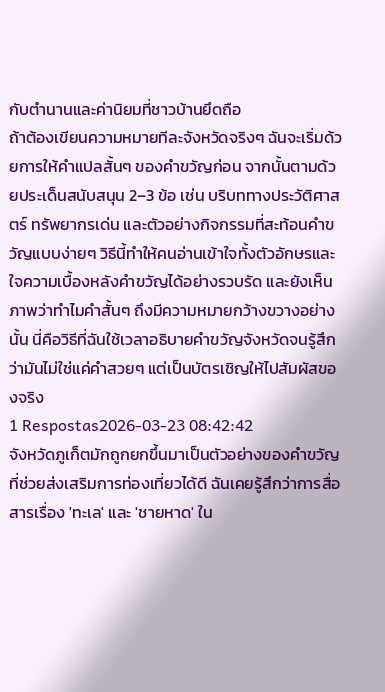กับตำนานและค่านิยมที่ชาวบ้านยึดถือ
ถ้าต้องเขียนความหมายทีละจังหวัดจริงๆ ฉันจะเริ่มด้วยการให้คำแปลสั้นๆ ของคำขวัญก่อน จากนั้นตามด้วยประเด็นสนับสนุน 2–3 ข้อ เช่น บริบททางประวัติศาสตร์ ทรัพยากรเด่น และตัวอย่างกิจกรรมที่สะท้อนคำขวัญแบบง่ายๆ วิธีนี้ทำให้คนอ่านเข้าใจทั้งตัวอักษรและใจความเบื้องหลังคำขวัญได้อย่างรวบรัด และยังเห็นภาพว่าทำไมคำสั้นๆ ถึงมีความหมายกว้างขวางอย่างนั้น นี่คือวิธีที่ฉันใช้เวลาอธิบายคำขวัญจังหวัดจนรู้สึกว่ามันไม่ใช่แค่คำสวยๆ แต่เป็นบัตรเชิญให้ไปสัมผัสของจริง
1 Respostas2026-03-23 08:42:42
จังหวัดภูเก็ตมักถูกยกขึ้นมาเป็นตัวอย่างของคำขวัญที่ช่วยส่งเสริมการท่องเที่ยวได้ดี ฉันเคยรู้สึกว่าการสื่อสารเรื่อง 'ทะเล' และ 'ชายหาด' ใน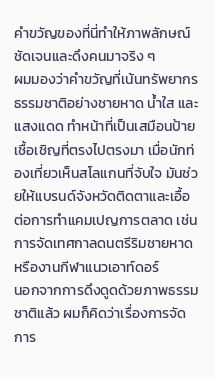คำขวัญของที่นี่ทำให้ภาพลักษณ์ชัดเจนและดึงคนมาจริง ๆ
ผมมองว่าคำขวัญที่เน้นทรัพยากรธรรมชาติอย่างชายหาด น้ำใส และแสงแดด ทำหน้าที่เป็นเสมือนป้ายเชื้อเชิญที่ตรงไปตรงมา เมื่อนักท่องเที่ยวเห็นสโลแกนที่จับใจ มันช่วยให้แบรนด์จังหวัดติดตาและเอื้อต่อการทำแคมเปญการตลาด เช่น การจัดเทศกาลดนตรีริมชายหาดหรืองานกีฬาแนวเอาท์ดอร์
นอกจากการดึงดูดด้วยภาพธรรมชาติแล้ว ผมก็คิดว่าเรื่องการจัดการ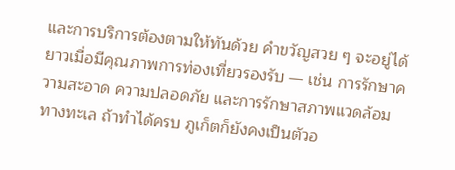และการบริการต้องตามให้ทันด้วย คำขวัญสวย ๆ จะอยู่ได้ยาวเมื่อมีคุณภาพการท่องเที่ยวรองรับ — เช่น การรักษาความสะอาด ความปลอดภัย และการรักษาสภาพแวดล้อมทางทะเล ถ้าทำได้ครบ ภูเก็ตก็ยังคงเป็นตัวอ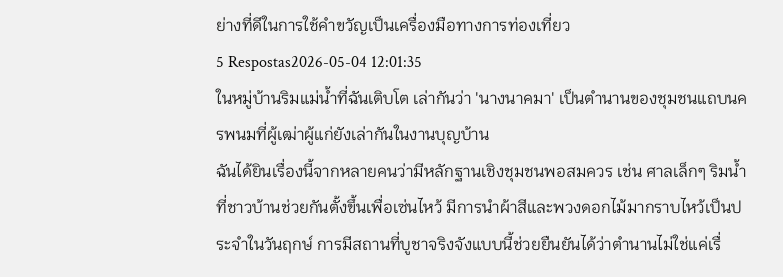ย่างที่ดีในการใช้คำขวัญเป็นเครื่องมือทางการท่องเที่ยว
5 Respostas2026-05-04 12:01:35
ในหมู่บ้านริมแม่น้ำที่ฉันเติบโต เล่ากันว่า 'นางนาคมา' เป็นตำนานของชุมชนแถบนครพนมที่ผู้เฒ่าผู้แก่ยังเล่ากันในงานบุญบ้าน
ฉันได้ยินเรื่องนี้จากหลายคนว่ามีหลักฐานเชิงชุมชนพอสมควร เช่น ศาลเล็กๆ ริมน้ำที่ชาวบ้านช่วยกันตั้งขึ้นเพื่อเซ่นไหว้ มีการนำผ้าสีและพวงดอกไม้มากราบไหว้เป็นประจำในวันฤกษ์ การมีสถานที่บูชาจริงจังแบบนี้ช่วยยืนยันได้ว่าตำนานไม่ใช่แค่เรื่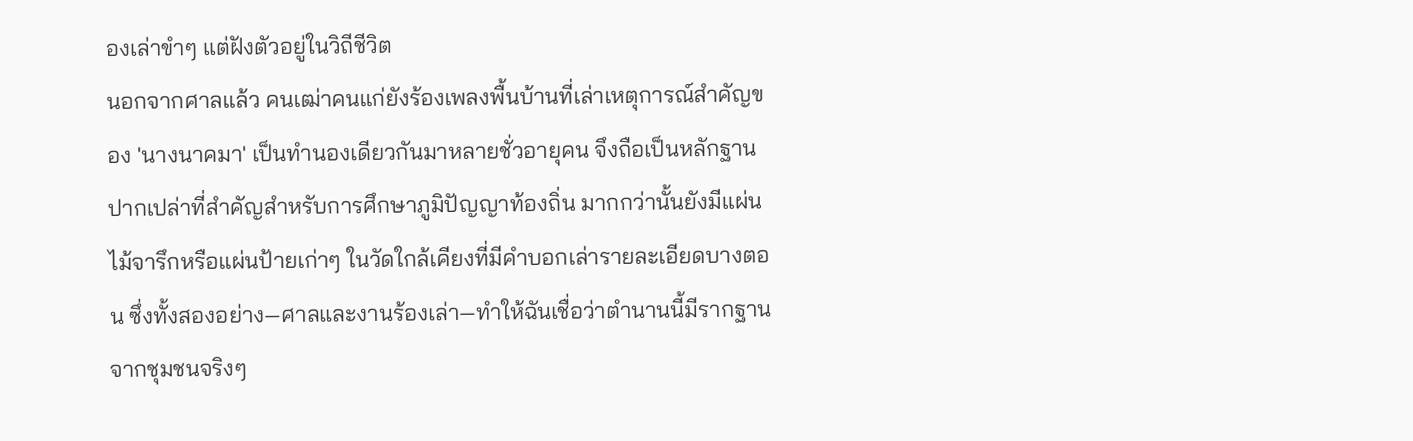องเล่าขำๆ แต่ฝังตัวอยู่ในวิถีชีวิต
นอกจากศาลแล้ว คนเฒ่าคนแก่ยังร้องเพลงพื้นบ้านที่เล่าเหตุการณ์สำคัญของ 'นางนาคมา' เป็นทำนองเดียวกันมาหลายชั่วอายุคน จึงถือเป็นหลักฐานปากเปล่าที่สำคัญสำหรับการศึกษาภูมิปัญญาท้องถิ่น มากกว่านั้นยังมีแผ่นไม้จารึกหรือแผ่นป้ายเก่าๆ ในวัดใกล้เคียงที่มีคำบอกเล่ารายละเอียดบางตอน ซึ่งทั้งสองอย่าง—ศาลและงานร้องเล่า—ทำให้ฉันเชื่อว่าตำนานนี้มีรากฐานจากชุมชนจริงๆ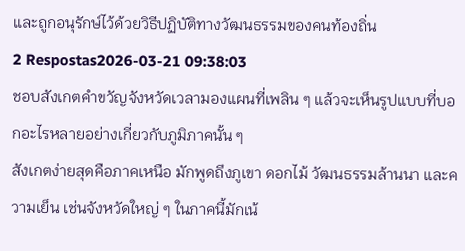และถูกอนุรักษ์ไว้ด้วยวิธีปฏิบัติทางวัฒนธรรมของคนท้องถิ่น
2 Respostas2026-03-21 09:38:03
ชอบสังเกตคำขวัญจังหวัดเวลามองแผนที่เพลิน ๆ แล้วจะเห็นรูปแบบที่บอกอะไรหลายอย่างเกี่ยวกับภูมิภาคนั้น ๆ
สังเกตง่ายสุดคือภาคเหนือ มักพูดถึงภูเขา ดอกไม้ วัฒนธรรมล้านนา และความเย็น เช่นจังหวัดใหญ่ ๆ ในภาคนี้มักเน้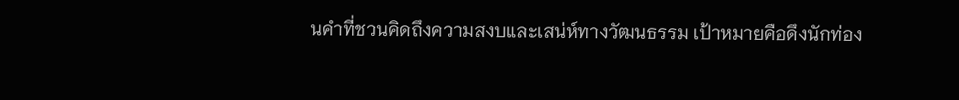นคำที่ชวนคิดถึงความสงบและเสน่ห์ทางวัฒนธรรม เป้าหมายคือดึงนักท่อง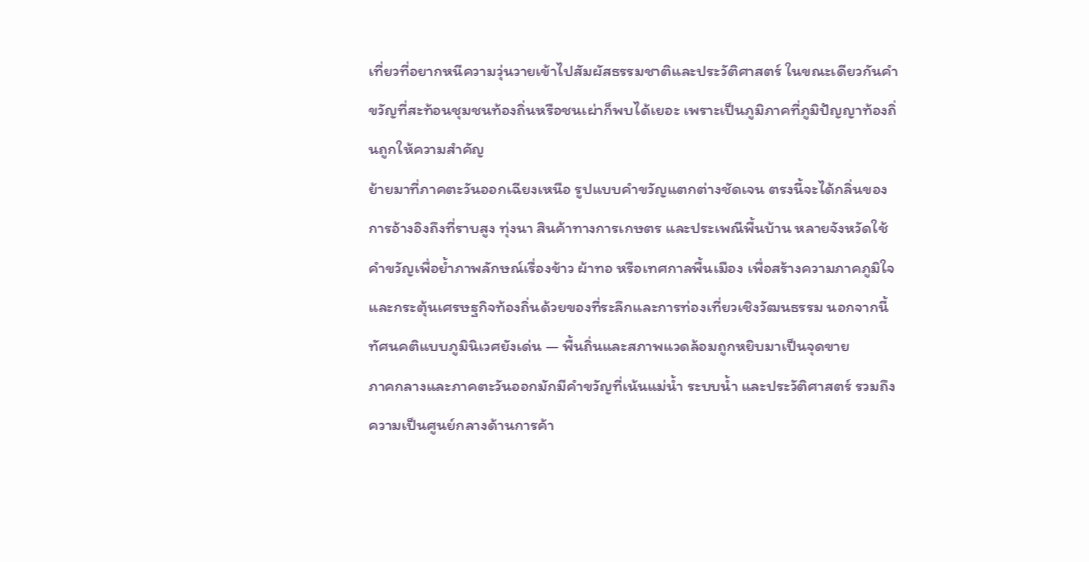เที่ยวที่อยากหนีความวุ่นวายเข้าไปสัมผัสธรรมชาติและประวัติศาสตร์ ในขณะเดียวกันคำขวัญที่สะท้อนชุมชนท้องถิ่นหรือชนเผ่าก็พบได้เยอะ เพราะเป็นภูมิภาคที่ภูมิปัญญาท้องถิ่นถูกให้ความสำคัญ
ย้ายมาที่ภาคตะวันออกเฉียงเหนือ รูปแบบคำขวัญแตกต่างชัดเจน ตรงนี้จะได้กลิ่นของการอ้างอิงถึงที่ราบสูง ทุ่งนา สินค้าทางการเกษตร และประเพณีพื้นบ้าน หลายจังหวัดใช้คำขวัญเพื่อย้ำภาพลักษณ์เรื่องข้าว ผ้าทอ หรือเทศกาลพื้นเมือง เพื่อสร้างความภาคภูมิใจและกระตุ้นเศรษฐกิจท้องถิ่นด้วยของที่ระลึกและการท่องเที่ยวเชิงวัฒนธรรม นอกจากนี้ทัศนคติแบบภูมินิเวศยังเด่น — พื้นถิ่นและสภาพแวดล้อมถูกหยิบมาเป็นจุดขาย
ภาคกลางและภาคตะวันออกมักมีคำขวัญที่เน้นแม่น้ำ ระบบน้ำ และประวัติศาสตร์ รวมถึงความเป็นศูนย์กลางด้านการค้า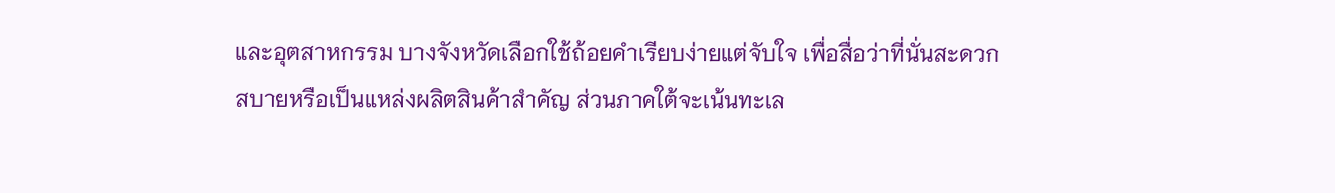และอุตสาหกรรม บางจังหวัดเลือกใช้ถ้อยคำเรียบง่ายแต่จับใจ เพื่อสื่อว่าที่นั่นสะดวกสบายหรือเป็นแหล่งผลิตสินค้าสำคัญ ส่วนภาคใต้จะเน้นทะเล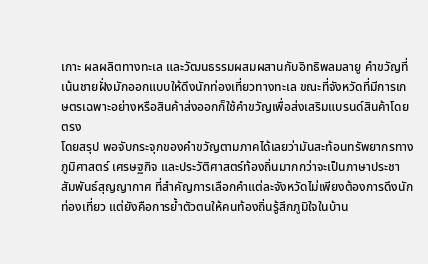เกาะ ผลผลิตทางทะเล และวัฒนธรรมผสมผสานกับอิทธิพลมลายู คำขวัญที่เน้นชายฝั่งมักออกแบบให้ดึงนักท่องเที่ยวทางทะเล ขณะที่จังหวัดที่มีการเกษตรเฉพาะอย่างหรือสินค้าส่งออกก็ใช้คำขวัญเพื่อส่งเสริมแบรนด์สินค้าโดยตรง
โดยสรุป พอจับกระจุกของคำขวัญตามภาคได้เลยว่ามันสะท้อนทรัพยากรทางภูมิศาสตร์ เศรษฐกิจ และประวัติศาสตร์ท้องถิ่นมากกว่าจะเป็นภาษาประชาสัมพันธ์สุญญากาศ ที่สำคัญการเลือกคำแต่ละจังหวัดไม่เพียงต้องการดึงนักท่องเที่ยว แต่ยังคือการย้ำตัวตนให้คนท้องถิ่นรู้สึกภูมิใจในบ้าน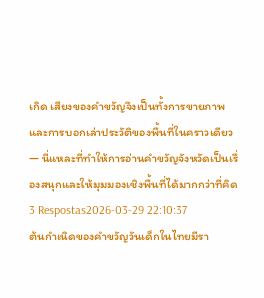เกิด เสียงของคำขวัญจึงเป็นทั้งการขายภาพและการบอกเล่าประวัติของพื้นที่ในคราวเดียว — นี่แหละที่ทำให้การอ่านคำขวัญจังหวัดเป็นเรื่องสนุกและให้มุมมองเชิงพื้นที่ได้มากกว่าที่คิด
3 Respostas2026-03-29 22:10:37
ต้นกำเนิดของคำขวัญวันเด็กในไทยมีรา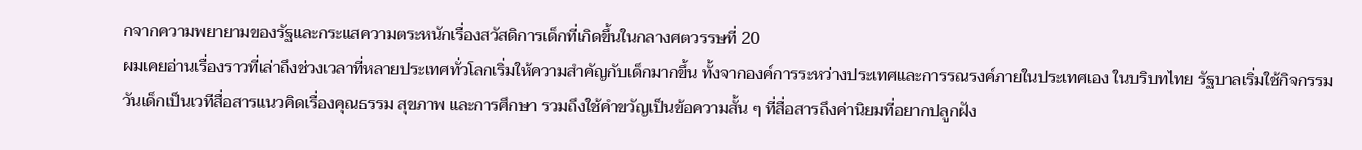กจากความพยายามของรัฐและกระแสความตระหนักเรื่องสวัสดิการเด็กที่เกิดขึ้นในกลางศตวรรษที่ 20
ผมเคยอ่านเรื่องราวที่เล่าถึงช่วงเวลาที่หลายประเทศทั่วโลกเริ่มให้ความสำคัญกับเด็กมากขึ้น ทั้งจากองค์การระหว่างประเทศและการรณรงค์ภายในประเทศเอง ในบริบทไทย รัฐบาลเริ่มใช้กิจกรรมวันเด็กเป็นเวทีสื่อสารแนวคิดเรื่องคุณธรรม สุขภาพ และการศึกษา รวมถึงใช้คำขวัญเป็นข้อความสั้น ๆ ที่สื่อสารถึงค่านิยมที่อยากปลูกฝัง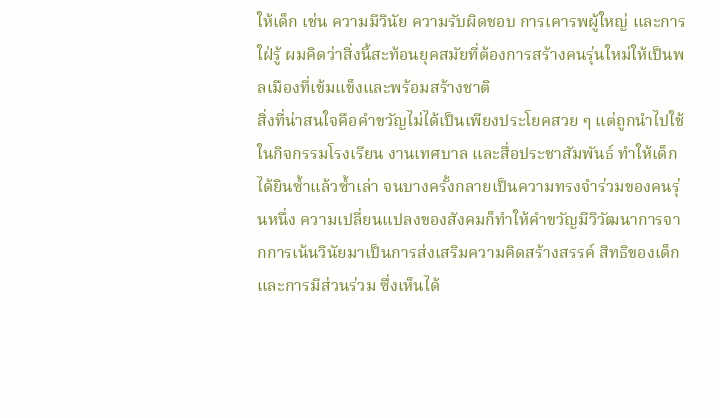ให้เด็ก เช่น ความมีวินัย ความรับผิดชอบ การเคารพผู้ใหญ่ และการใฝ่รู้ ผมคิดว่าสิ่งนี้สะท้อนยุคสมัยที่ต้องการสร้างคนรุ่นใหม่ให้เป็นพลเมืองที่เข้มแข็งและพร้อมสร้างชาติ
สิ่งที่น่าสนใจคือคำขวัญไม่ได้เป็นเพียงประโยคสวย ๆ แต่ถูกนำไปใช้ในกิจกรรมโรงเรียน งานเทศบาล และสื่อประชาสัมพันธ์ ทำให้เด็กได้ยินซ้ำแล้วซ้ำเล่า จนบางครั้งกลายเป็นความทรงจำร่วมของคนรุ่นหนึ่ง ความเปลี่ยนแปลงของสังคมก็ทำให้คำขวัญมีวิวัฒนาการจากการเน้นวินัยมาเป็นการส่งเสริมความคิดสร้างสรรค์ สิทธิของเด็ก และการมีส่วนร่วม ซึ่งเห็นได้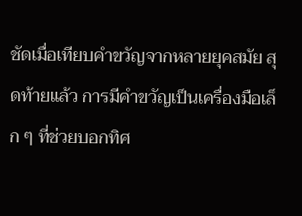ชัดเมื่อเทียบคำขวัญจากหลายยุคสมัย สุดท้ายแล้ว การมีคำขวัญเป็นเครื่องมือเล็ก ๆ ที่ช่วยบอกทิศ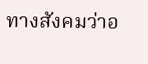ทางสังคมว่าอ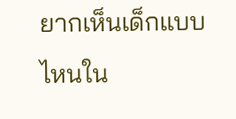ยากเห็นเด็กแบบไหนใน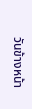วันข้างหน้า